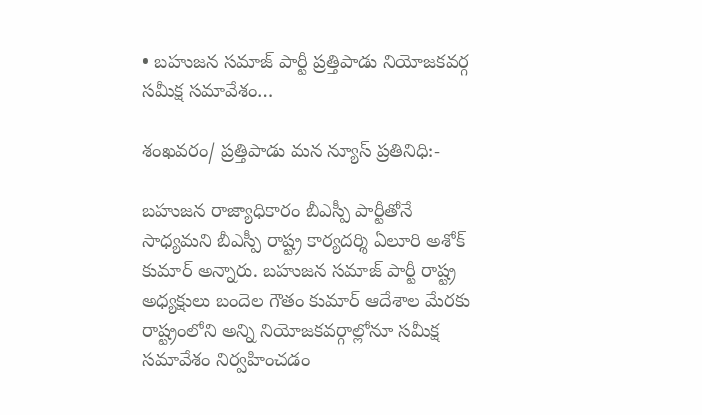• బహుజన సమాజ్ పార్టీ ప్రత్తిపాడు నియోజకవర్గ సమీక్ష సమావేశం…

శంఖవరం/ ప్రత్తిపాడు మన న్యూస్ ప్రతినిధి:-

బహుజన రాజ్యాధికారం బీఎస్పీ పార్టీతోనే సాధ్యమని బీఎస్పీ రాష్ట్ర కార్యదర్శి ఏలూరి అశోక్ కుమార్ అన్నారు. బహుజన సమాజ్ పార్టీ రాష్ట్ర అధ్యక్షులు బందెల గౌతం కుమార్ ఆదేశాల మేరకు రాష్ట్రంలోని అన్ని నియోజకవర్గాల్లోనూ సమీక్ష సమావేశం నిర్వహించడం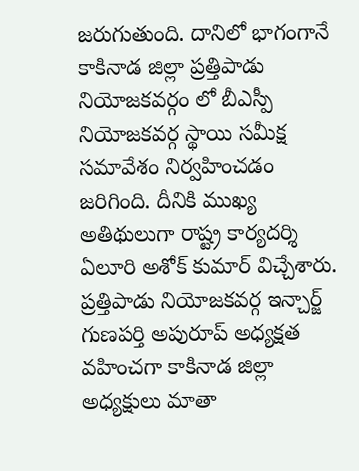జరుగుతుంది. దానిలో భాగంగానే కాకినాడ జిల్లా ప్రత్తిపాడు నియోజకవర్గం లో బీఎస్పీ నియోజకవర్గ స్థాయి సమీక్ష సమావేశం నిర్వహించడం జరిగింది. దీనికి ముఖ్య అతిథులుగా రాష్ట్ర కార్యదర్శి ఏలూరి అశోక్ కుమార్ విచ్చేశారు. ప్రత్తిపాడు నియోజకవర్గ ఇన్చార్జ్ గుణపర్తి అపురూప్ అధ్యక్షత వహించగా కాకినాడ జిల్లా అధ్యక్షులు మాతా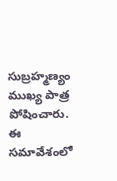సుబ్రహ్మణ్యం ముఖ్య పాత్ర పోషించారు. ఈ సమావేశంలో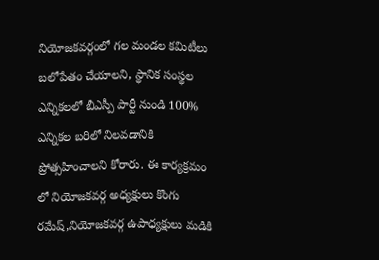నియోజకవర్గంలో గల మండల కమిటీలు బలోపేతం చేయాలని, స్థానిక సంస్థల ఎన్నికలలో బీఎస్పీ పార్టీ నుండి 100% ఎన్నికల బరిలో నిలవడానికి ప్రోత్సహించాలని కోరారు. ఈ కార్యక్రమం లో నియోజకవర్గ అధ్యక్షులు కొంగు రమేష్,నియోజకవర్గ ఉపాధ్యక్షులు మడికి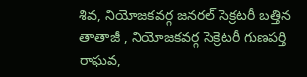శివ, నియోజకవర్గ జనరల్ సెక్రటరీ బత్తిన తాతాజీ , నియోజకవర్గ సెక్రెటరీ గుణపర్తి రాఘవ,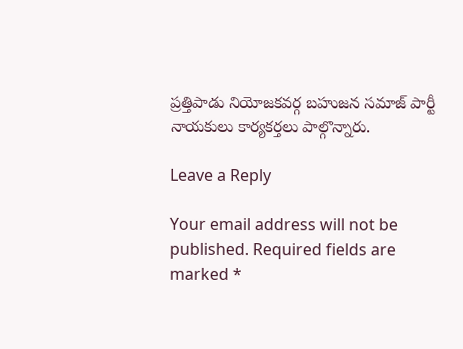ప్రత్తిపాడు నియోజకవర్గ బహుజన సమాజ్ పార్టీ నాయకులు కార్యకర్తలు పాల్గొన్నారు.

Leave a Reply

Your email address will not be published. Required fields are marked *